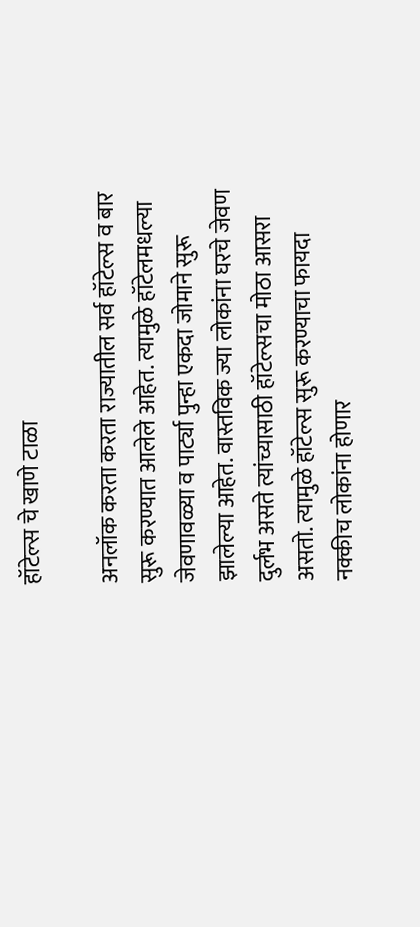हॉटेल्स चे खाणे टाळा

अनलॉक करता करता राज्यातील सर्व हॉटेल्स व बार सुरू करण्यात आलेले आहेत. त्यामुळे हॉटेलमधल्या जेवणावळ्या व पार्ट्या पुन्हा एकदा जोमाने सुरू झालेल्या आहेत. वास्तविक ज्या लोकांना घरचे जेवण दुर्लभ असते त्यांच्यासाठी हॉटेल्सचा मोठा आसरा असतो. त्यामुळे हॉटेल्स सुरू करण्याचा फायदा नक्कीच लोकांना होणार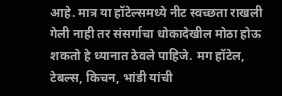आहे. मात्र या हॉटेल्समध्ये नीट स्वच्छता राखली गेली नाही तर संसर्गाचा धोकादेखील मोठा होऊ शकतो हे ध्यानात ठेवले पाहिजे. मग हॉटेल, टेबल्स, किचन, भांडी यांची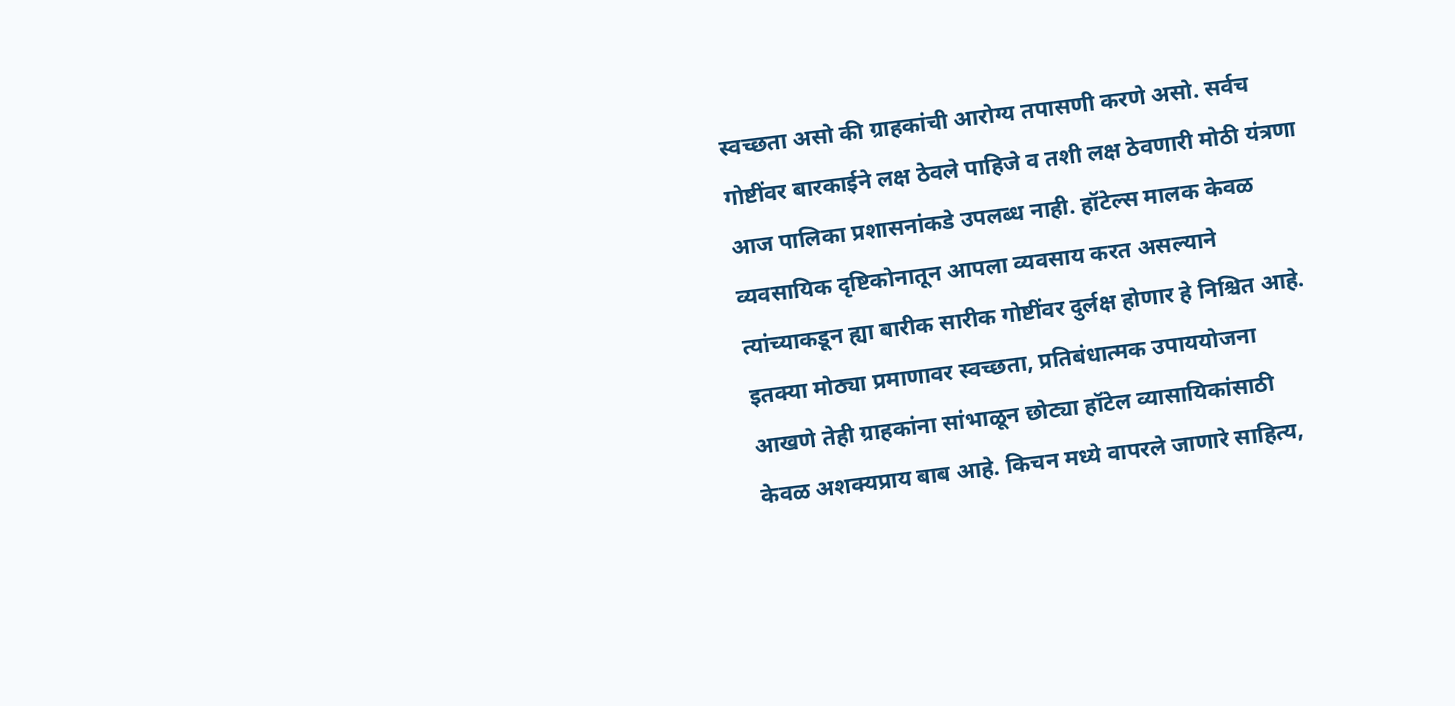स्वच्छता असो की ग्राहकांची आरोग्य तपासणी करणे असो. सर्वच गोष्टींवर बारकाईने लक्ष ठेवले पाहिजे व तशी लक्ष ठेवणारी मोठी यंत्रणा आज पालिका प्रशासनांकडे उपलब्ध नाही. हॉटेल्स मालक केवळ व्यवसायिक दृष्टिकोनातून आपला व्यवसाय करत असल्याने त्यांच्याकडून ह्या बारीक सारीक गोष्टींवर दुर्लक्ष होणार हे निश्चित आहे. इतक्या मोठ्या प्रमाणावर स्वच्छता, प्रतिबंधात्मक उपाययोजना आखणे तेही ग्राहकांना सांभाळून छोट्या हॉटेल व्यासायिकांसाठी केवळ अशक्यप्राय बाब आहे. किचन मध्ये वापरले जाणारे साहित्य,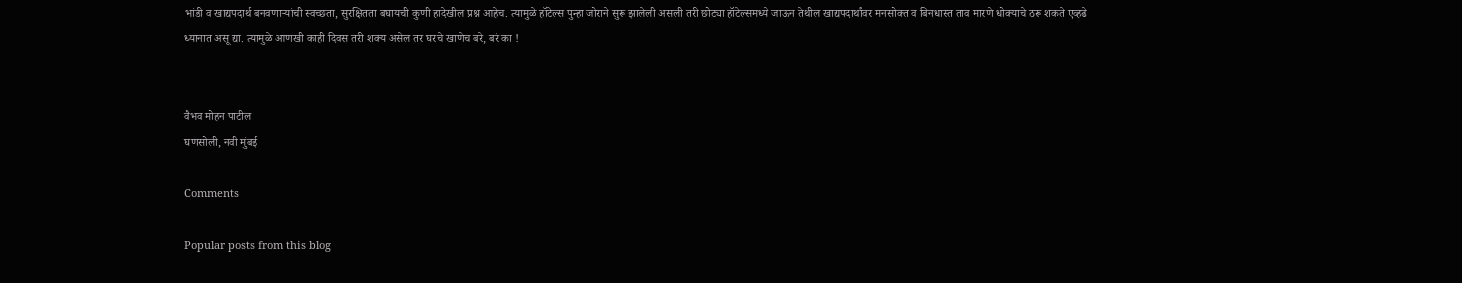भांडी व खाद्यपदार्थ बनवणाऱ्यांची स्वच्छता, सुरक्षितता बघायची कुणी हादेखील प्रश्न आहेच. त्यामुळे हॉटेल्स पुन्हा जोराने सुरू झालेली असली तरी छोट्या हॉटेल्समध्ये जाऊन तेथील खाद्यपदार्थांवर मनसोक्त व बिनधास्त ताव मारणे धोक्याचे ठरू शकते एव्हढे ध्यानात असू द्या. त्यामुळे आणखी काही दिवस तरी शक्य असेल तर घरचे खाणेच बरे, बरं का !


वैभव मोहन पाटील
घणसोली, नवी मुंबई

Comments

Popular posts from this blog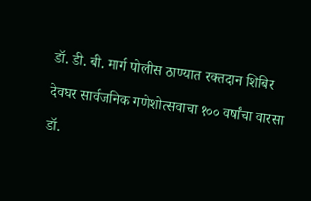डॉ. डी. बी. मार्ग पोलीस ठाण्यात रक्तदान शिबिर

देवघर सार्वजनिक गणेशोत्सवाचा १०० वर्षांचा वारसा

डॉ.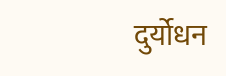दुर्योधन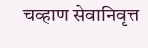चव्हाण सेवानिवृत्त